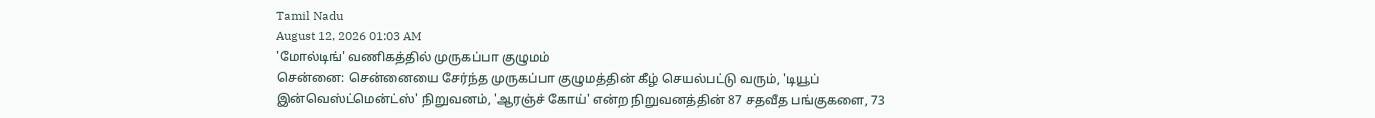Tamil Nadu
August 12, 2026 01:03 AM
'மோல்டிங்' வணிகத்தில் முருகப்பா குழுமம்
சென்னை: சென்னையை சேர்ந்த முருகப்பா குழுமத்தின் கீழ் செயல்பட்டு வரும், 'டியூப் இன்வெஸ்ட்மென்ட்ஸ்' நிறுவனம், 'ஆரஞ்ச் கோய்' என்ற நிறுவனத்தின் 87 சதவீத பங்குகளை, 73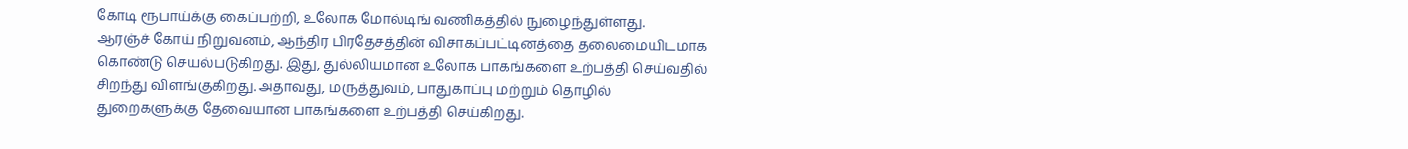கோடி ரூபாய்க்கு கைப்பற்றி, உலோக மோல்டிங் வணிகத்தில் நுழைந்துள்ளது.
ஆரஞ்ச் கோய் நிறுவனம், ஆந்திர பிரதேசத்தின் விசாகப்பட்டினத்தை தலைமையிடமாக கொண்டு செயல்படுகிறது. இது, துல்லியமான உலோக பாகங்களை உற்பத்தி செய்வதில் சிறந்து விளங்குகிறது. அதாவது, மருத்துவம், பாதுகாப்பு மற்றும் தொழில் துறைகளுக்கு தேவையான பாகங்களை உற்பத்தி செய்கிறது.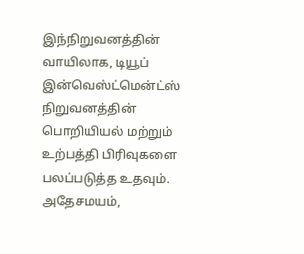இந்நிறுவனத்தின் வாயிலாக, டியூப் இன்வெஸ்ட்மென்ட்ஸ் நிறுவனத்தின் பொறியியல் மற்றும் உற்பத்தி பிரிவுகளை பலப்படுத்த உதவும். அதேசமயம்,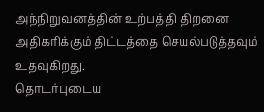அந்நிறுவனத்தின் உற்பத்தி திறனை அதிகரிக்கும் திட்டத்தை செயல்படுத்தவும் உதவுகிறது.
தொடர்புடைய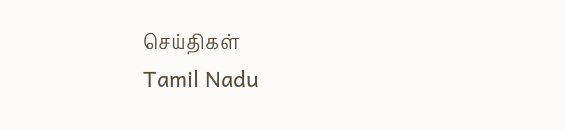செய்திகள்
Tamil Nadu